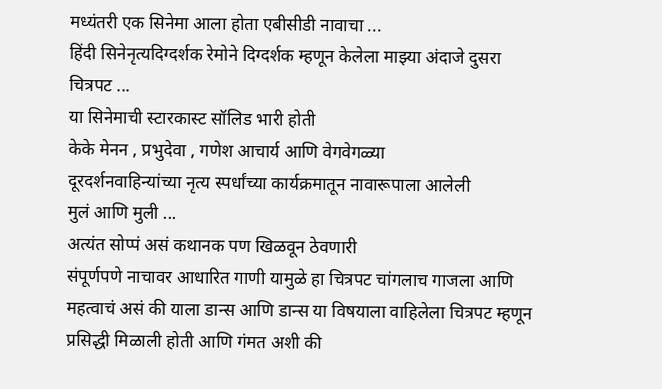मध्यंतरी एक सिनेमा आला होता एबीसीडी नावाचा ...
हिंदी सिनेनृत्यदिग्दर्शक रेमोने दिग्दर्शक म्हणून केलेला माझ्या अंदाजे दुसरा चित्रपट ...
या सिनेमाची स्टारकास्ट सॉलिड भारी होती
केके मेनन , प्रभुदेवा , गणेश आचार्य आणि वेगवेगळ्या
दूरदर्शनवाहिन्यांच्या नृत्य स्पर्धांच्या कार्यक्रमातून नावारूपाला आलेली
मुलं आणि मुली ...
अत्यंत सोप्पं असं कथानक पण खिळवून ठेवणारी
संपूर्णपणे नाचावर आधारित गाणी यामुळे हा चित्रपट चांगलाच गाजला आणि
महत्वाचं असं की याला डान्स आणि डान्स या विषयाला वाहिलेला चित्रपट म्हणून
प्रसिद्धी मिळाली होती आणि गंमत अशी की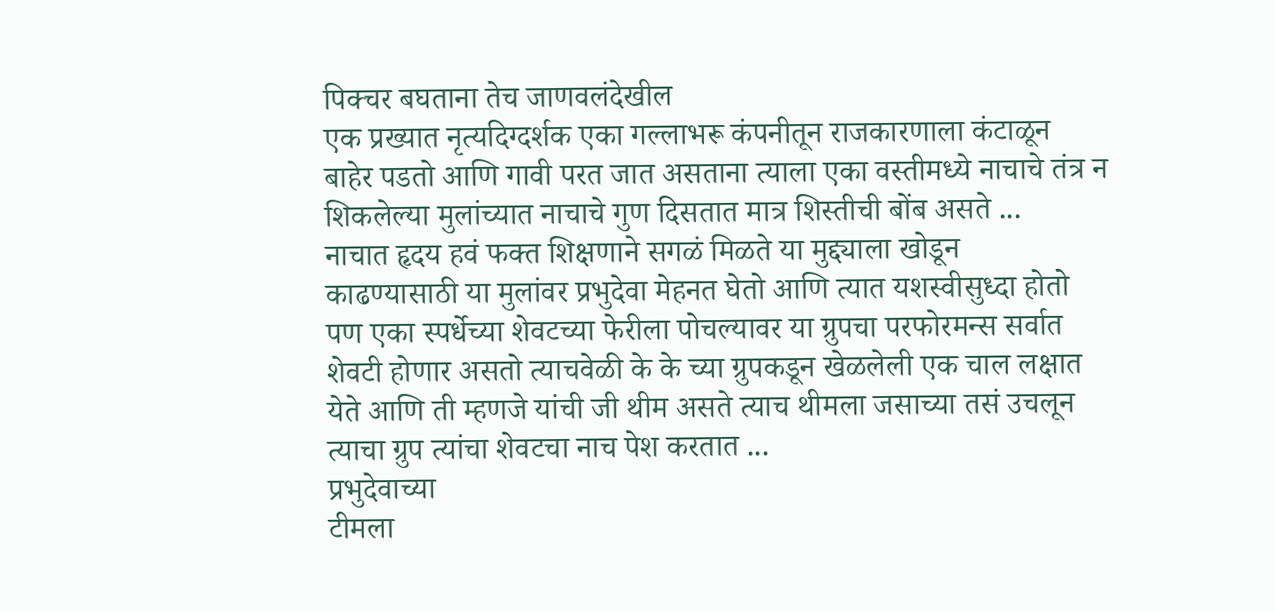पिक्चर बघताना तेच जाणवलंदेखील
एक प्रख्यात नृत्यदिग्दर्शक एका गल्लाभरू कंपनीतून राजकारणाला कंटाळून
बाहेर पडतो आणि गावी परत जात असताना त्याला एका वस्तीमध्ये नाचाचे तंत्र न
शिकलेल्या मुलांच्यात नाचाचे गुण दिसतात मात्र शिस्तीची बोंब असते ...
नाचात हृदय हवं फक्त शिक्षणाने सगळं मिळते या मुद्द्याला खोडून
काढण्यासाठी या मुलांवर प्रभुदेवा मेहनत घेतो आणि त्यात यशस्वीसुध्दा होतो
पण एका स्पर्धेच्या शेवटच्या फेरीला पोचल्यावर या ग्रुपचा परफोरमन्स सर्वात
शेवटी होणार असतो त्याचवेळी के के च्या ग्रुपकडून खेळलेली एक चाल लक्षात
येते आणि ती म्हणजे यांची जी थीम असते त्याच थीमला जसाच्या तसं उचलून
त्याचा ग्रुप त्यांचा शेवटचा नाच पेश करतात ...
प्रभुदेवाच्या
टीमला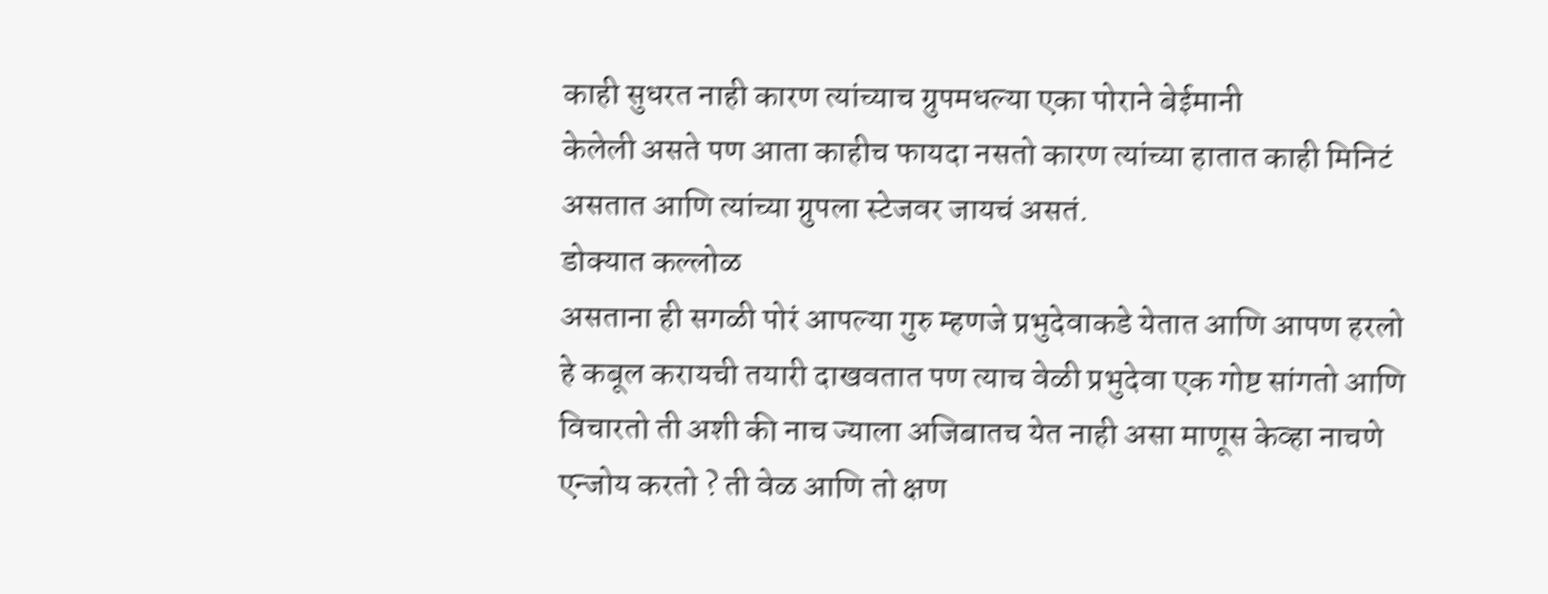काही सुधरत नाही कारण त्यांच्याच ग्रुपमधल्या एका पोराने बेईमानी
केलेली असते पण आता काहीच फायदा नसतो कारण त्यांच्या हातात काही मिनिटं
असतात आणि त्यांच्या ग्रुपला स्टेजवर जायचं असतं.
डोक्यात कल्लोळ
असताना ही सगळी पोरं आपल्या गुरु म्हणजे प्रभुदेवाकडे येतात आणि आपण हरलो
हे कबूल करायची तयारी दाखवतात पण त्याच वेळी प्रभुदेवा एक गोष्ट सांगतो आणि
विचारतो ती अशी की नाच ज्याला अजिबातच येत नाही असा माणूस केव्हा नाचणे
एन्जोय करतो ? ती वेळ आणि तो क्षण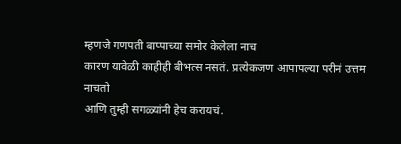म्हणजे गणपती बाप्पाच्या समोर केलेला नाच
कारण यावेळी काहीही बीभत्स नसतं. प्रत्येकजण आपापल्या परीनं उत्तम नाचतो
आणि तुम्ही सगळ्यांनी हेच करायचं.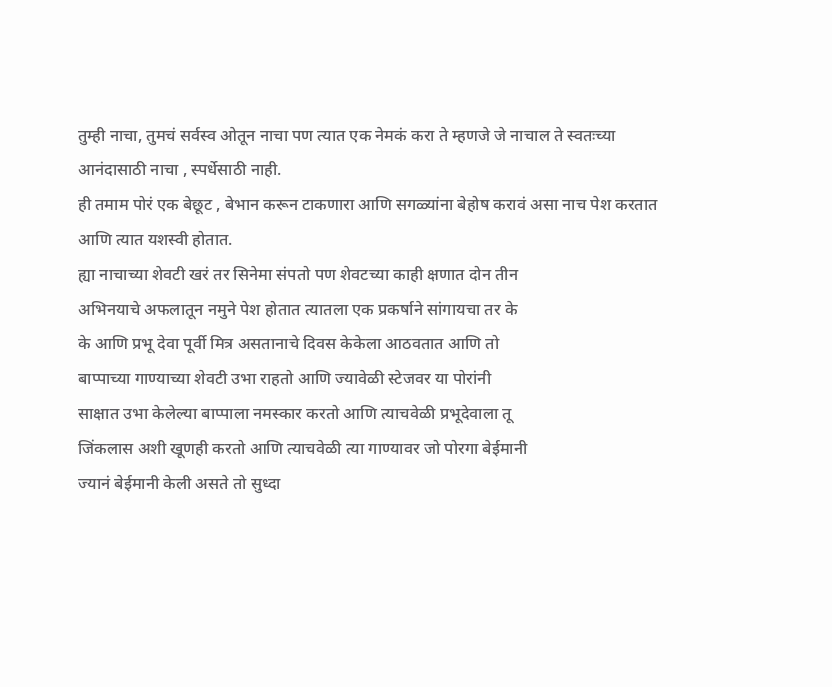तुम्ही नाचा, तुमचं सर्वस्व ओतून नाचा पण त्यात एक नेमकं करा ते म्हणजे जे नाचाल ते स्वतःच्या आनंदासाठी नाचा , स्पर्धेसाठी नाही.
ही तमाम पोरं एक बेछूट , बेभान करून टाकणारा आणि सगळ्यांना बेहोष करावं असा नाच पेश करतात आणि त्यात यशस्वी होतात.
ह्या नाचाच्या शेवटी खरं तर सिनेमा संपतो पण शेवटच्या काही क्षणात दोन तीन
अभिनयाचे अफलातून नमुने पेश होतात त्यातला एक प्रकर्षाने सांगायचा तर के
के आणि प्रभू देवा पूर्वी मित्र असतानाचे दिवस केकेला आठवतात आणि तो
बाप्पाच्या गाण्याच्या शेवटी उभा राहतो आणि ज्यावेळी स्टेजवर या पोरांनी
साक्षात उभा केलेल्या बाप्पाला नमस्कार करतो आणि त्याचवेळी प्रभूदेवाला तू
जिंकलास अशी खूणही करतो आणि त्याचवेळी त्या गाण्यावर जो पोरगा बेईमानी
ज्यानं बेईमानी केली असते तो सुध्दा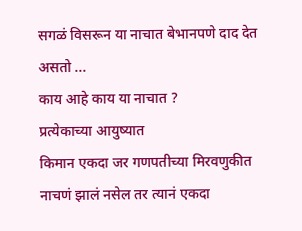सगळं विसरून या नाचात बेभानपणे दाद देत
असतो ...
काय आहे काय या नाचात ?
प्रत्येकाच्या आयुष्यात
किमान एकदा जर गणपतीच्या मिरवणुकीत नाचणं झालं नसेल तर त्यानं एकदा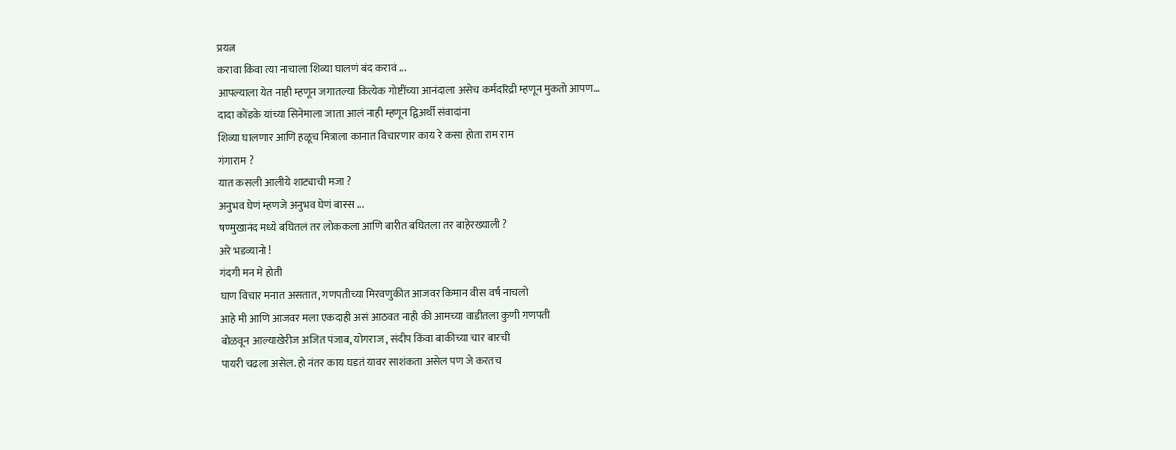प्रयत्न
करावा किंवा त्या नाचाला शिव्या घालणं बंद करावं ...
आपल्याला येत नाही म्हणून जगातल्या कित्येक गोष्टींच्या आनंदाला असेच कर्मदरिद्री म्हणून मुकतो आपण...
दादा कोंडके यांच्या सिनेमाला जाता आलं नाही म्हणून द्विअर्थी संवादांना
शिव्या घालणार आणि हळूच मित्राला कानात विचारणार काय रे कसा होता राम राम
गंगाराम ?
यात कसली आलीये शाट्याची मजा ?
अनुभव घेणं म्हणजे अनुभव घेणं बास्स ...
षण्मुखानंद मध्ये बघितलं तर लोककला आणि बारीत बघितला तर बाहेरख्याली ?
अरे भडव्यानो !
गंदगी मन मे होती
घाण विचार मनात असतात, गणपतीच्या मिरवणुकीत आजवर किमान वीस वर्षं नाचलो
आहे मी आणि आजवर मला एकदाही असं आठवत नाही की आमच्या वाडीतला कुणी गणपती
बोळवून आल्याखेरीज अजित पंजाब, योगराज , संदीप किंवा बाकीच्या चार बारची
पायरी चढला असेल. हो नंतर काय घडतं यावर साशंकता असेल पण जे करतच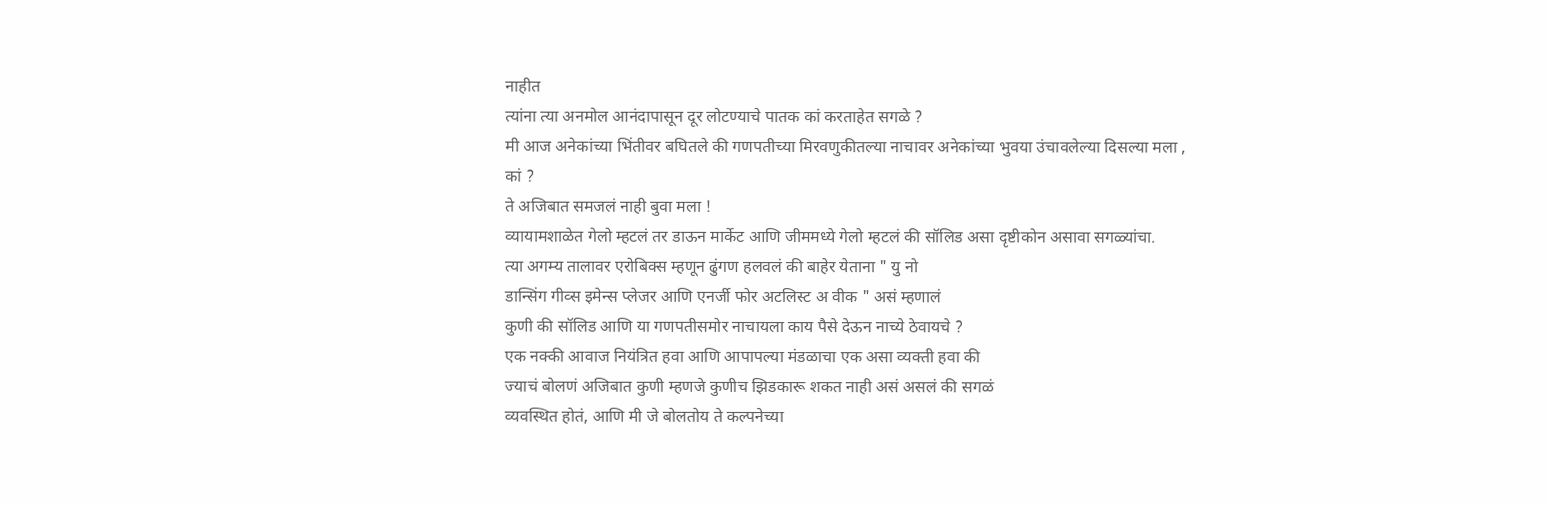नाहीत
त्यांना त्या अनमोल आनंदापासून दूर लोटण्याचे पातक कां करताहेत सगळे ?
मी आज अनेकांच्या भिंतीवर बघितले की गणपतीच्या मिरवणुकीतल्या नाचावर अनेकांच्या भुवया उंचावलेल्या दिसल्या मला ,
कां ?
ते अजिबात समजलं नाही बुवा मला !
व्यायामशाळेत गेलो म्हटलं तर डाऊन मार्केट आणि जीममध्ये गेलो म्हटलं की सॉलिड असा दृष्टीकोन असावा सगळ्यांचा.
त्या अगम्य तालावर एरोबिक्स म्हणून ढुंगण हलवलं की बाहेर येताना " यु नो
डान्सिंग गीव्स इमेन्स प्लेजर आणि एनर्जी फोर अटलिस्ट अ वीक " असं म्हणालं
कुणी की सॉलिड आणि या गणपतीसमोर नाचायला काय पैसे देऊन नाच्ये ठेवायचे ?
एक नक्की आवाज नियंत्रित हवा आणि आपापल्या मंडळाचा एक असा व्यक्ती हवा की
ज्याचं बोलणं अजिबात कुणी म्हणजे कुणीच झिडकारू शकत नाही असं असलं की सगळं
व्यवस्थित होतं, आणि मी जे बोलतोय ते कल्पनेच्या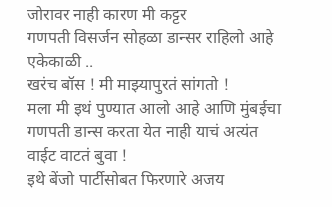जोरावर नाही कारण मी कट्टर
गणपती विसर्जन सोहळा डान्सर राहिलो आहे एकेकाळी ..
खरंच बॉस ! मी माझ्यापुरतं सांगतो !
मला मी इथं पुण्यात आलो आहे आणि मुंबईचा गणपती डान्स करता येत नाही याचं अत्यंत वाईट वाटतं बुवा !
इथे बेंजो पार्टीसोबत फिरणारे अजय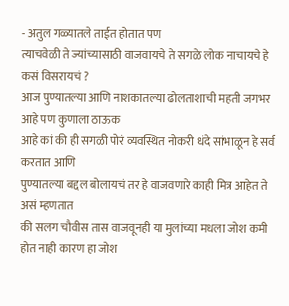- अतुल गळ्यातले ताईत होतात पण
त्याचवेळी ते ज्यांच्यासाठी वाजवायचे ते सगळे लोक नाचायचे हे कसं विसरायचं ?
आज पुण्यातल्या आणि नाशकातल्या ढोलताशाची महती जगभर आहे पण कुणाला ठाऊक
आहे कां की ही सगळी पोरं व्यवस्थित नोकरी धंदे सांभाळून हे सर्व करतात आणि
पुण्यातल्या बद्दल बोलायचं तर हे वाजवणारे काही मित्र आहेत ते असं म्हणतात
की सलग चौवीस तास वाजवूनही या मुलांच्या मधला जोश कमी होत नाही कारण हा जोश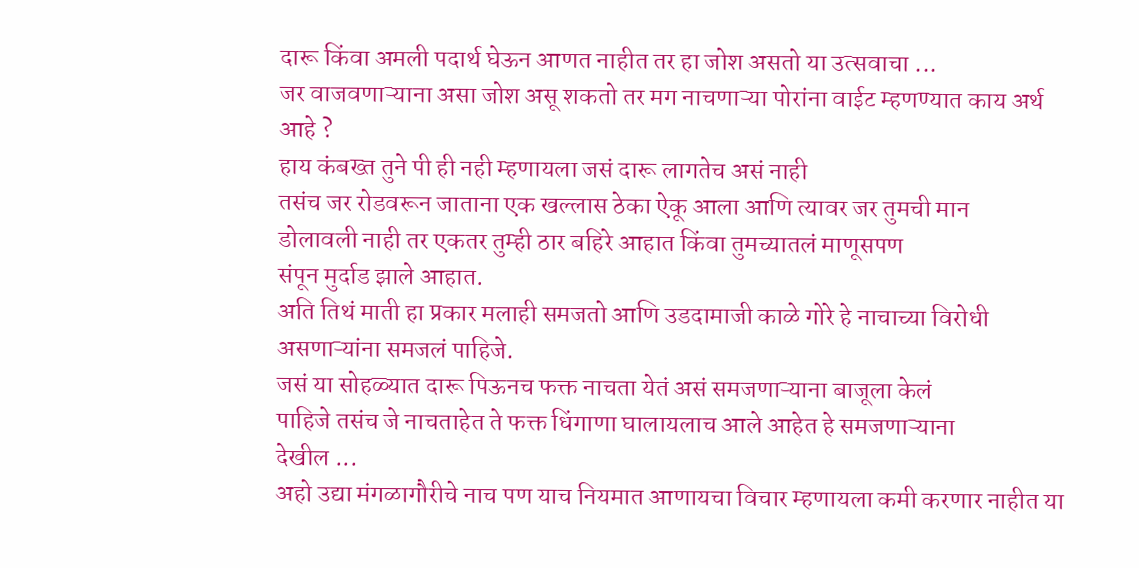दारू किंवा अमली पदार्थ घेऊन आणत नाहीत तर हा जोश असतो या उत्सवाचा ...
जर वाजवणाऱ्याना असा जोश असू शकतो तर मग नाचणाऱ्या पोरांना वाईट म्हणण्यात काय अर्थ आहे ?
हाय कंबख्त तुने पी ही नही म्हणायला जसं दारू लागतेच असं नाही
तसंच जर रोडवरून जाताना एक खल्लास ठेका ऐकू आला आणि त्यावर जर तुमची मान
डोलावली नाही तर एकतर तुम्ही ठार बहिरे आहात किंवा तुमच्यातलं माणूसपण
संपून मुर्दाड झाले आहात.
अति तिथं माती हा प्रकार मलाही समजतो आणि उडदामाजी काळे गोरे हे नाचाच्या विरोधी असणाऱ्यांना समजलं पाहिजे.
जसं या सोहळ्यात दारू पिऊनच फक्त नाचता येतं असं समजणाऱ्याना बाजूला केलं
पाहिजे तसंच जे नाचताहेत ते फक्त धिंगाणा घालायलाच आले आहेत हे समजणाऱ्याना
देखील ...
अहो उद्या मंगळागौरीचे नाच पण याच नियमात आणायचा विचार म्हणायला कमी करणार नाहीत या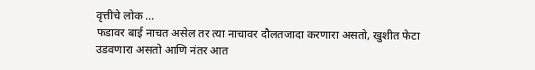वृत्तीचे लोक ...
फडावर बाई नाचत असेल तर त्या नाचावर दौलतजादा करणारा असतो, खुशीत फेटा
उडवणारा असतो आणि नंतर आत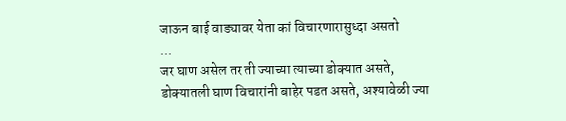जाऊन बाई वाड्यावर येता कां विचारणारासुध्दा असतो
...
जर घाण असेल तर ती ज्याच्या त्याच्या डोक्यात असते,
डोक्यातली घाण विचारांनी बाहेर पडत असते, अश्यावेळी ज्या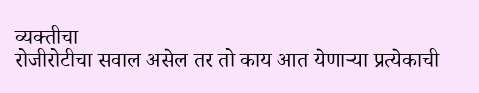व्यक्तीचा
रोजीरोटीचा सवाल असेल तर तो काय आत येणाऱ्या प्रत्येकाची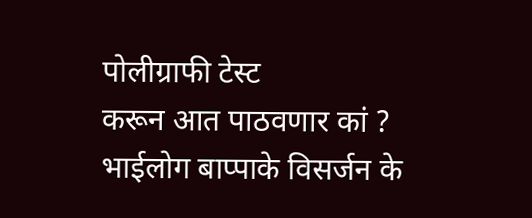पोलीग्राफी टेस्ट
करून आत पाठवणार कां ?
भाईलोग बाप्पाके विसर्जन के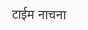टाईम नाचना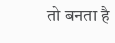तो बनता है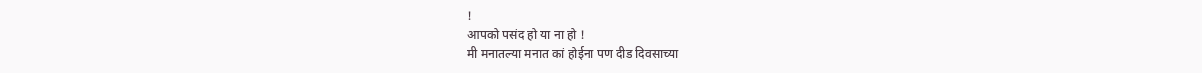!
आपको पसंद हो या ना हो !
मी मनातल्या मनात कां होईना पण दीड दिवसाच्या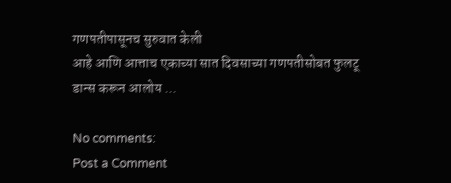गणपतीपासूनच सुरुवात केली
आहे आणि आत्ताच एकाच्या सात दिवसाच्या गणपतीसोबत फुलटू डान्स करून आलोय ...

No comments:
Post a Comment